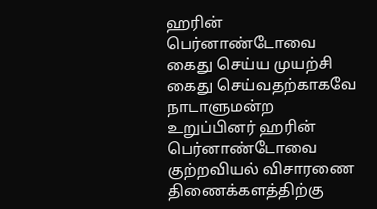ஹரின் பெர்னாண்டோவை கைது செய்ய முயற்சி
கைது செய்வதற்காகவே நாடாளுமன்ற உறுப்பினர் ஹரின் பெர்னாண்டோவை குற்றவியல் விசாரணை திணைக்களத்திற்கு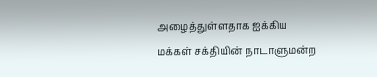அழைத்துள்ளதாக ஐக்கிய மக்கள் சக்தியின் நாடாளுமன்ற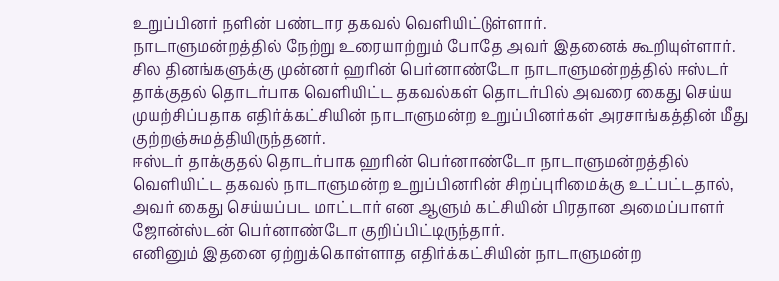உறுப்பினர் நளின் பண்டார தகவல் வெளியிட்டுள்ளார்.
நாடாளுமன்றத்தில் நேற்று உரையாற்றும் போதே அவர் இதனைக் கூறியுள்ளார்.
சில தினங்களுக்கு முன்னர் ஹரின் பெர்னாண்டோ நாடாளுமன்றத்தில் ஈஸ்டர் தாக்குதல் தொடர்பாக வெளியிட்ட தகவல்கள் தொடர்பில் அவரை கைது செய்ய முயற்சிப்பதாக எதிர்க்கட்சியின் நாடாளுமன்ற உறுப்பினர்கள் அரசாங்கத்தின் மீது குற்றஞ்சுமத்தியிருந்தனர்.
ஈஸ்டர் தாக்குதல் தொடர்பாக ஹரின் பெர்னாண்டோ நாடாளுமன்றத்தில் வெளியிட்ட தகவல் நாடாளுமன்ற உறுப்பினரின் சிறப்புரிமைக்கு உட்பட்டதால், அவர் கைது செய்யப்பட மாட்டார் என ஆளும் கட்சியின் பிரதான அமைப்பாளர் ஜோன்ஸ்டன் பெர்னாண்டோ குறிப்பிட்டிருந்தார்.
எனினும் இதனை ஏற்றுக்கொள்ளாத எதிர்க்கட்சியின் நாடாளுமன்ற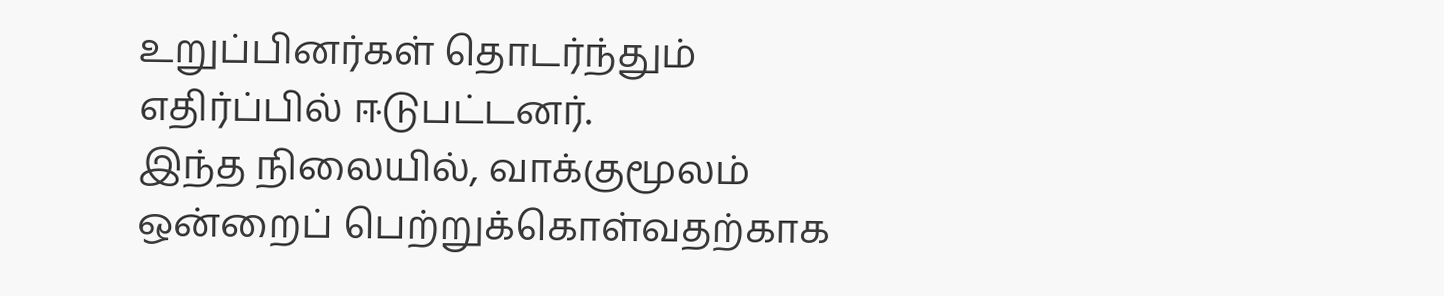உறுப்பினர்கள் தொடர்ந்தும் எதிர்ப்பில் ஈடுபட்டனர்.
இந்த நிலையில், வாக்குமூலம் ஒன்றைப் பெற்றுக்கொள்வதற்காக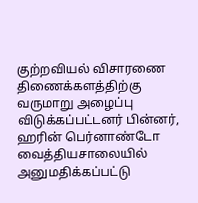குற்றவியல் விசாரணை திணைக்களத்திற்கு வருமாறு அழைப்பு விடுக்கப்பட்டனர் பின்னர், ஹரின் பெர்னாண்டோ வைத்தியசாலையில் அனுமதிக்கப்பட்டு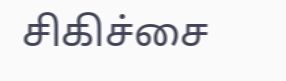சிகிச்சை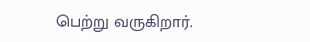பெற்று வருகிறார்.